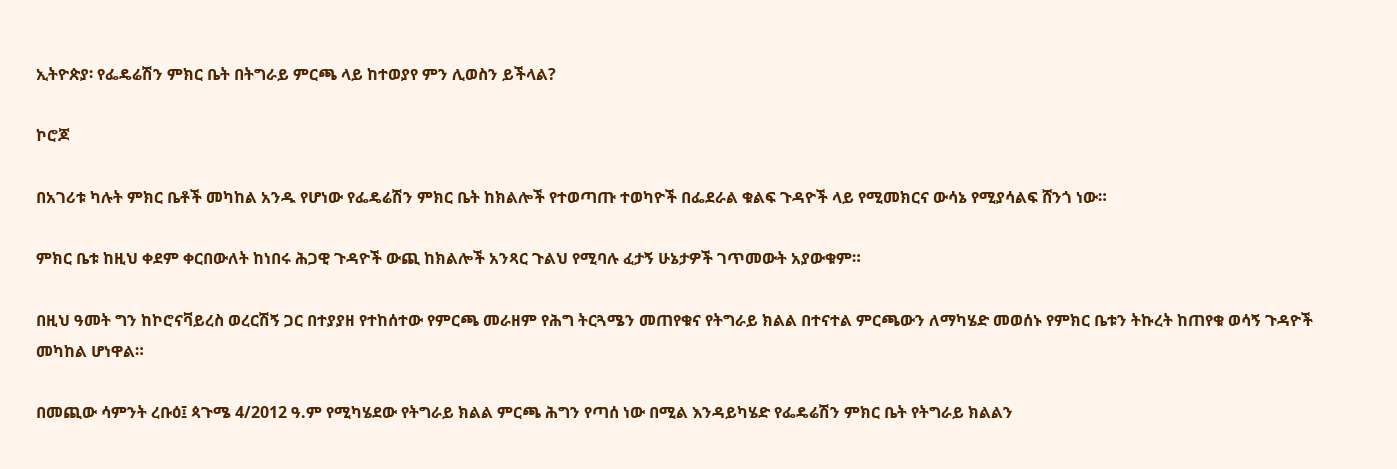ኢትዮጵያ፡ የፌዴሬሽን ምክር ቤት በትግራይ ምርጫ ላይ ከተወያየ ምን ሊወስን ይችላል?

ኮሮጆ

በአገሪቱ ካሉት ምክር ቤቶች መካከል አንዱ የሆነው የፌዴሬሽን ምክር ቤት ከክልሎች የተወጣጡ ተወካዮች በፌደራል ቁልፍ ጉዳዮች ላይ የሚመክርና ውሳኔ የሚያሳልፍ ሸንጎ ነው።

ምክር ቤቱ ከዚህ ቀደም ቀርበውለት ከነበሩ ሕጋዊ ጉዳዮች ውጪ ከክልሎች አንጻር ጉልህ የሚባሉ ፈታኝ ሁኔታዎች ገጥመውት አያውቁም።

በዚህ ዓመት ግን ከኮሮናቫይረስ ወረርሽኝ ጋር በተያያዘ የተከሰተው የምርጫ መራዘም የሕግ ትርጓሜን መጠየቁና የትግራይ ክልል በተናተል ምርጫውን ለማካሄድ መወሰኑ የምክር ቤቱን ትኩረት ከጠየቁ ወሳኝ ጉዳዮች መካከል ሆነዋል።

በመጪው ሳምንት ረቡዕ፤ ጳጉሜ 4/2012 ዓ.ም የሚካሄደው የትግራይ ክልል ምርጫ ሕግን የጣሰ ነው በሚል እንዳይካሄድ የፌዴሬሽን ምክር ቤት የትግራይ ክልልን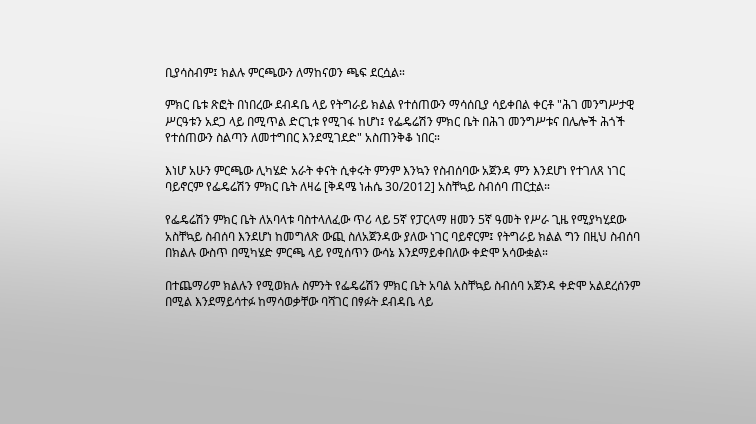ቢያሳስብም፤ ክልሉ ምርጫውን ለማከናወን ጫፍ ደርሷል።

ምክር ቤቱ ጽፎት በነበረው ደብዳቤ ላይ የትግራይ ክልል የተሰጠውን ማሳሰቢያ ሳይቀበል ቀርቶ "ሕገ መንግሥታዊ ሥርዓቱን አደጋ ላይ በሚጥል ድርጊቱ የሚገፋ ከሆነ፤ የፌዴሬሽን ምክር ቤት በሕገ መንግሥቱና በሌሎች ሕጎች የተሰጠውን ስልጣን ለመተግበር እንደሚገደድ" አስጠንቅቆ ነበር።

እነሆ አሁን ምርጫው ሊካሄድ አራት ቀናት ሲቀሩት ምንም እንኳን የስብሰባው አጀንዳ ምን እንደሆነ የተገለጸ ነገር ባይኖርም የፌዴሬሽን ምክር ቤት ለዛሬ [ቅዳሜ ነሐሴ 30/2012] አስቸኳይ ስብሰባ ጠርቷል።

የፌዴሬሽን ምክር ቤት ለአባላቱ ባስተላለፈው ጥሪ ላይ 5ኛ የፓርላማ ዘመን 5ኛ ዓመት የሥራ ጊዜ የሚያካሂደው አስቸኳይ ስብሰባ እንደሆነ ከመግለጽ ውጪ ስለአጀንዳው ያለው ነገር ባይኖርም፤ የትግራይ ክልል ግን በዚህ ስብሰባ በክልሉ ውስጥ በሚካሄድ ምርጫ ላይ የሚሰጥን ውሳኔ እንደማይቀበለው ቀድሞ አሳውቋል።

በተጨማሪም ክልሉን የሚወክሉ ስምንት የፌዴሬሽን ምክር ቤት አባል አስቸኳይ ስብሰባ አጀንዳ ቀድሞ አልደረሰንም በሚል እንደማይሳተፉ ከማሳወቃቸው ባሻገር በፃፉት ደብዳቤ ላይ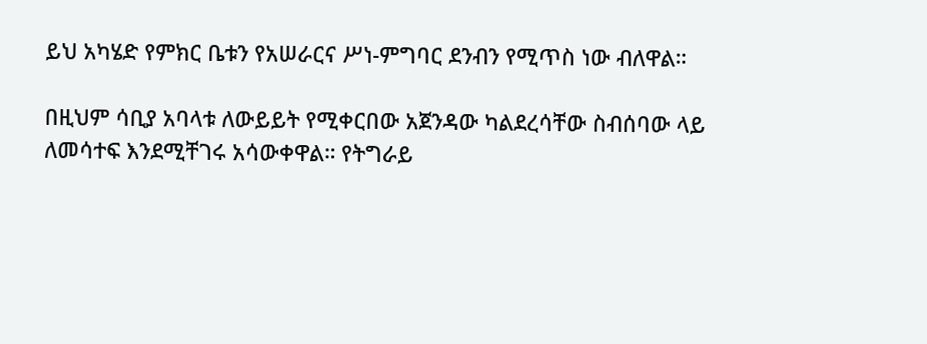ይህ አካሄድ የምክር ቤቱን የአሠራርና ሥነ-ምግባር ደንብን የሚጥስ ነው ብለዋል።

በዚህም ሳቢያ አባላቱ ለውይይት የሚቀርበው አጀንዳው ካልደረሳቸው ስብሰባው ላይ ለመሳተፍ እንደሚቸገሩ አሳውቀዋል። የትግራይ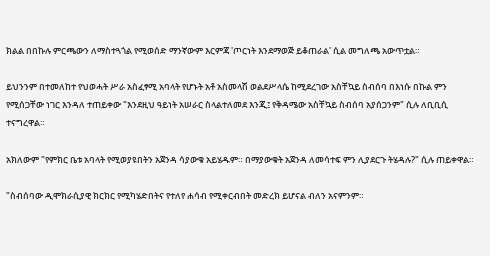ክልል በበኩሉ ምርጫውን ለማስተጓጎል የሚወሰድ ማንኛውም እርምጃ 'ጦርነት እንደማወጅ ይቆጠራል' ሲል መግለጫ አውጥቷል።

ይህንንም በተመለከተ የህወሓት ሥራ አስፈፃሚ አባላት የሆኑት አቶ አስመላሽ ወልደሥላሴ ከሚደረገው አስቸኳይ ስብሰባ በእነሱ በኩል ምን የሚሰጋቸው ነገር እንዳለ ተጠይቀው "እንደዚህ ዓይነት አሠራር ስላልተለመደ እንጂ፤ የቅዳሜው አስቸኳይ ስብሰባ አያሰጋንም" ሲሉ ለቢቢሲ ተናግረዋል።

አክለውም "የምክር ቤቱ አባላት የሚወያዩበትን አጀንዳ ሳያውቁ አይሄዱም። በማያውቁት አጀንዳ ለመሳተፍ ምን ሊያደርጉ ትሄዳሉ?" ሲሉ ጠይቀዋል።

"ስብሰባው ዲሞክራሲያዊ ክርክር የሚካሄድበትና የተለየ ሐሳብ የሚቀርብበት መድረክ ይሆናል ብለን አናምንም።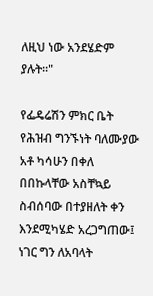ለዚህ ነው አንደሄድም ያሉት።"

የፌዴሬሽን ምክር ቤት የሕዝብ ግንኙነት ባለሙያው አቶ ካሳሁን በቀለ በበኩላቸው አስቸኳይ ስብሰባው በተያዘለት ቀን እንደሚካሄድ አረጋግጠው፤ ነገር ግን ለአባላት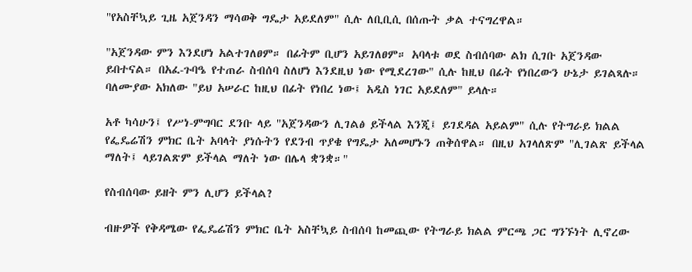"የአስቸኳይ ጊዜ አጀንዳን ማሳወቅ ግዴታ አይደለም" ሲሉ ለቢቢሲ በሰጡት ቃል ተናግረዋል።

"አጀንዳው ምን እንደሆነ አልተገለፀም። በፊትም ቢሆን አይገለፀም። አባላቱ ወደ ስብሰባው ልክ ሲገቡ አጀንዳው ይበተናል። በአፈ-ጉባዔ የተጠራ ስብሰባ ስለሆነ እንደዚህ ነው የሚደረገው" ሲሉ ከዚህ በፊት የነበረውን ሁኔታ ይገልጻሉ። ባለሙያው አክለው "ይህ አሠራር ከዚህ በፊት የነበረ ነው፤ አዲስ ነገር አይደለም" ይላሉ።

አቶ ካሳሁን፤ የሥነ-ምግባር ደንቡ ላይ "አጀንዳውን ሊገልፅ ይችላል እንጂ፤ ይገደዳል አይልም" ሲሉ የትግራይ ክልል የፌዴሬሽን ምክር ቤት አባላት ያነሱትን የደንብ ጥያቄ የግዴታ አለመሆኑን ጠቅሰዋል። በዚህ አገላለጽም "ሊገልጽ ይችላል ማለት፤ ላይገልጽም ይችላል ማለት ነው በሌላ ቋንቋ።"

የስብሰባው ይዘት ምን ሊሆን ይችላል?

ብዙዎች የቅዳሜው የፌዴሬሽን ምክር ቤት አስቸኳይ ስብሰባ ከመጪው የትግራይ ክልል ምርጫ ጋር ግንኙነት ሊኖረው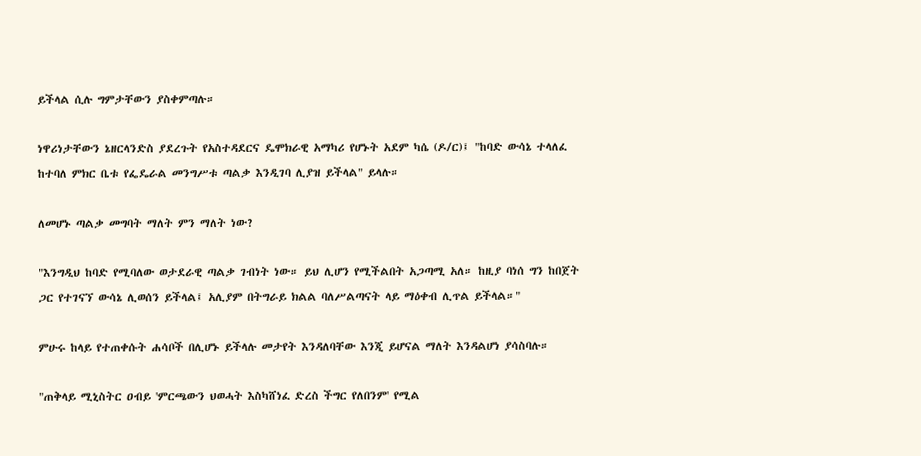ይችላል ሲሉ ግምታቸውን ያስቀምጣሉ።

ነዋሪነታቸውን ኔዘርላንድስ ያደረጉት የአስተዳደርና ዴሞክራዊ አማካሪ የሆኑት አደም ካሴ (ዶ/ር)፤ "ከባድ ውሳኔ ተላለፈ ከተባለ ምክር ቤቱ የፌዴራል መንግሥቱ ጣልቃ እንዲገባ ሊያዝ ይችላል" ይላሉ።

ለመሆኑ ጣልቃ መግባት ማለት ምን ማለት ነው?

"እንግዲህ ከባድ የሚባለው ወታደራዊ ጣልቃ ገብነት ነው። ይህ ሊሆን የሚችልበት አጋጣሚ አለ። ከዚያ ባነሰ ግን ከበጀት ጋር የተገናኘ ውሳኔ ሊወሰን ይችላል፤ አሊያም በትግራይ ክልል ባለሥልጣናት ላይ ማዕቀብ ሊጥል ይችላል።"

ምሁሩ ከላይ የተጠቀሱት ሐሳቦች በሊሆኑ ይችላሉ መታየት እንዳለባቸው እንጂ ይሆናል ማለት እንዳልሆነ ያሳስባሉ።

"ጠቅላይ ሚኒስትር ዐብይ 'ምርጫውን ህወሓት እስካሸነፈ ድረስ ችግር የለበንም' የሚል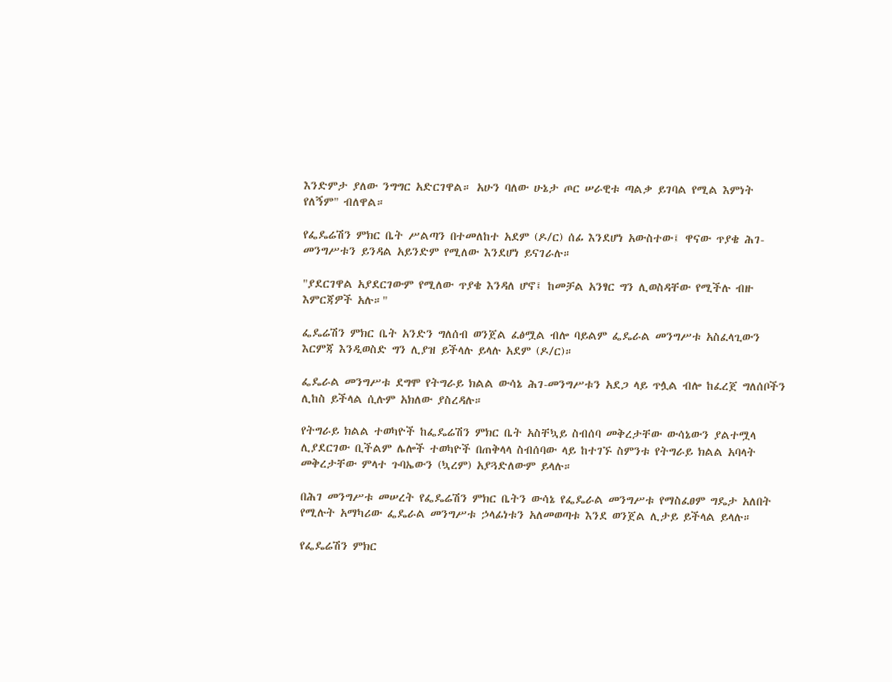እንድምታ ያለው ንግግር አድርገዋል። አሁን ባለው ሁኔታ ጦር ሠራዊቱ ጣልቃ ይገባል የሚል እምነት የለኝም" ብለዋል።

የፌዴሬሽን ምክር ቤት ሥልጣን በተመለከተ አደም (ዶ/ር) ሰፊ እንደሆነ አውስተው፤ ዋናው ጥያቄ ሕገ-መንግሥቱን ይንዳል አይንድም የሚለው እንደሆነ ይናገራሉ።

"ያደርገዋል አያደርገውም የሚለው ጥያቄ እንዳለ ሆኖ፤ ከመቻል አንፃር ግን ሊወስዳቸው የሚችሉ ብዙ እምርጃዎች አሉ።"

ፌዴሬሽን ምክር ቤት አንድን ግለሰብ ወንጀል ፈፅሟል ብሎ ባይልም ፌዴራል መንግሥቱ አስፈላጊውን እርምጃ እንዲወስድ ግን ሊያዝ ይችላሉ ይላሉ አደም (ዶ/ር)።

ፌዴራል መንግሥቱ ደግሞ የትግራይ ክልል ውሳኔ ሕገ-መንግሥቱን አደጋ ላይ ጥሏል ብሎ ከፈረጀ ግለሰቦችን ሊከስ ይችላል ሲሉም አክለው ያስረዳሉ።

የትግራይ ክልል ተወካዮች ከፌዴሬሽን ምክር ቤት አስቸኳይ ስብሰባ መቅረታቸው ውሳኔውን ያልተሟላ ሊያደርገው ቢችልም ሌሎች ተወካዮች በጠቅላላ ስብሰባው ላይ ከተገኙ ስምንቱ የትግራይ ክልል አባላት መቅረታቸው ምላተ ጉባኤውን (ኳረም) አያጓድለውም ይላሉ።

በሕገ መንግሥቱ መሠረት የፌዴሬሽን ምክር ቤትን ውሳኔ የፌዴራል መንግሥቱ የማስፈፀም ግዴታ አለበት የሚሉት አማካሪው ፌዴራል መንግሥቱ ኃላፊነቱን አለመወጣቱ እንደ ወንጀል ሊታይ ይችላል ይላሉ።

የፌዴሬሽን ምክር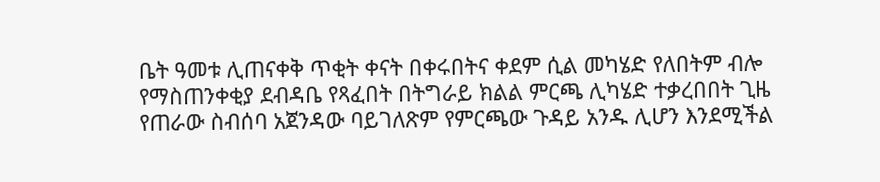ቤት ዓመቱ ሊጠናቀቅ ጥቂት ቀናት በቀሩበትና ቀደም ሲል መካሄድ የለበትም ብሎ የማስጠንቀቂያ ደብዳቤ የጻፈበት በትግራይ ክልል ምርጫ ሊካሄድ ተቃረበበት ጊዜ የጠራው ስብሰባ አጀንዳው ባይገለጽም የምርጫው ጉዳይ አንዱ ሊሆን እንደሚችል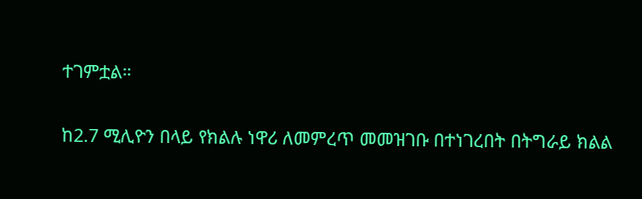ተገምቷል።

ከ2.7 ሚሊዮን በላይ የክልሉ ነዋሪ ለመምረጥ መመዝገቡ በተነገረበት በትግራይ ክልል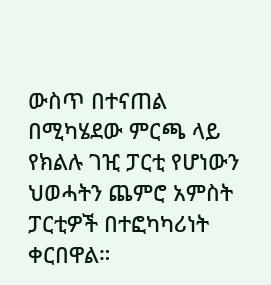ውስጥ በተናጠል በሚካሄደው ምርጫ ላይ የክልሉ ገዢ ፓርቲ የሆነውን ህወሓትን ጨምሮ አምስት ፓርቲዎች በተፎካካሪነት ቀርበዋል።